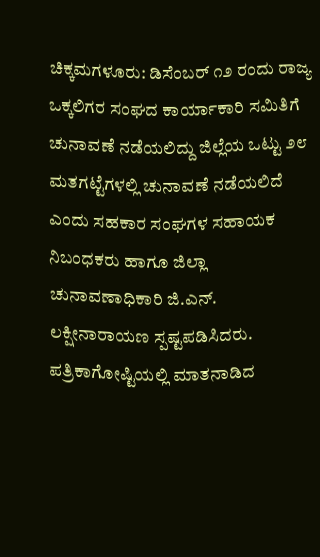ಚಿಕ್ಕಮಗಳೂರು: ಡಿಸೆಂಬರ್ ೧೨ ರಂದು ರಾಜ್ಯ ಒಕ್ಕಲಿಗರ ಸಂಘದ ಕಾರ್ಯಾಕಾರಿ ಸಮಿತಿಗೆ ಚುನಾವಣೆ ನಡೆಯಲಿದ್ದು ಜಿಲ್ಲೆಯ ಒಟ್ಟು ೨೮ ಮತಗಟ್ಟೆಗಳಲ್ಲಿ ಚುನಾವಣೆ ನಡೆಯಲಿದೆ ಎಂದು ಸಹಕಾರ ಸಂಘಗಳ ಸಹಾಯಕ ನಿಬಂಧಕರು ಹಾಗೂ ಜಿಲ್ಲಾ ಚುನಾವಣಾಧಿಕಾರಿ ಜಿ.ಎನ್. ಲಕ್ಷೀನಾರಾಯಣ ಸ್ಪಷ್ಟಪಡಿಸಿದರು.
ಪತ್ರಿಕಾಗೋಷ್ಟಿಯಲ್ಲಿ ಮಾತನಾಡಿದ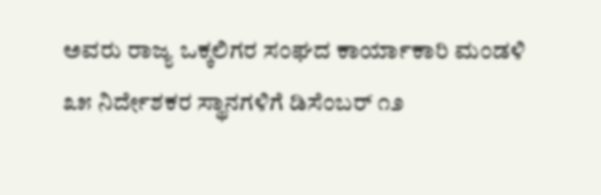ಅವರು ರಾಜ್ಯ ಒಕ್ಕಲಿಗರ ಸಂಘದ ಕಾರ್ಯಾಕಾರಿ ಮಂಡಳಿ ೩೫ ನಿರ್ದೇಶಕರ ಸ್ಥಾನಗಳಿಗೆ ಡಿಸೆಂಬರ್ ೧೨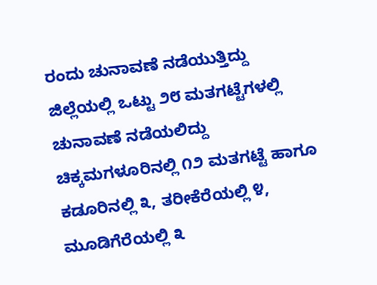ರಂದು ಚುನಾವಣೆ ನಡೆಯುತ್ತಿದ್ದು ಜಿಲ್ಲೆಯಲ್ಲಿ ಒಟ್ಟು ೨೮ ಮತಗಟ್ಟೆಗಳಲ್ಲಿ ಚುನಾವಣೆ ನಡೆಯಲಿದ್ದು ಚಿಕ್ಕಮಗಳೂರಿನಲ್ಲಿ ೧೨ ಮತಗಟ್ಟೆ ಹಾಗೂ ಕಡೂರಿನಲ್ಲಿ ೩, ತರೀಕೆರೆಯಲ್ಲಿ ೪, ಮೂಡಿಗೆರೆಯಲ್ಲಿ ೩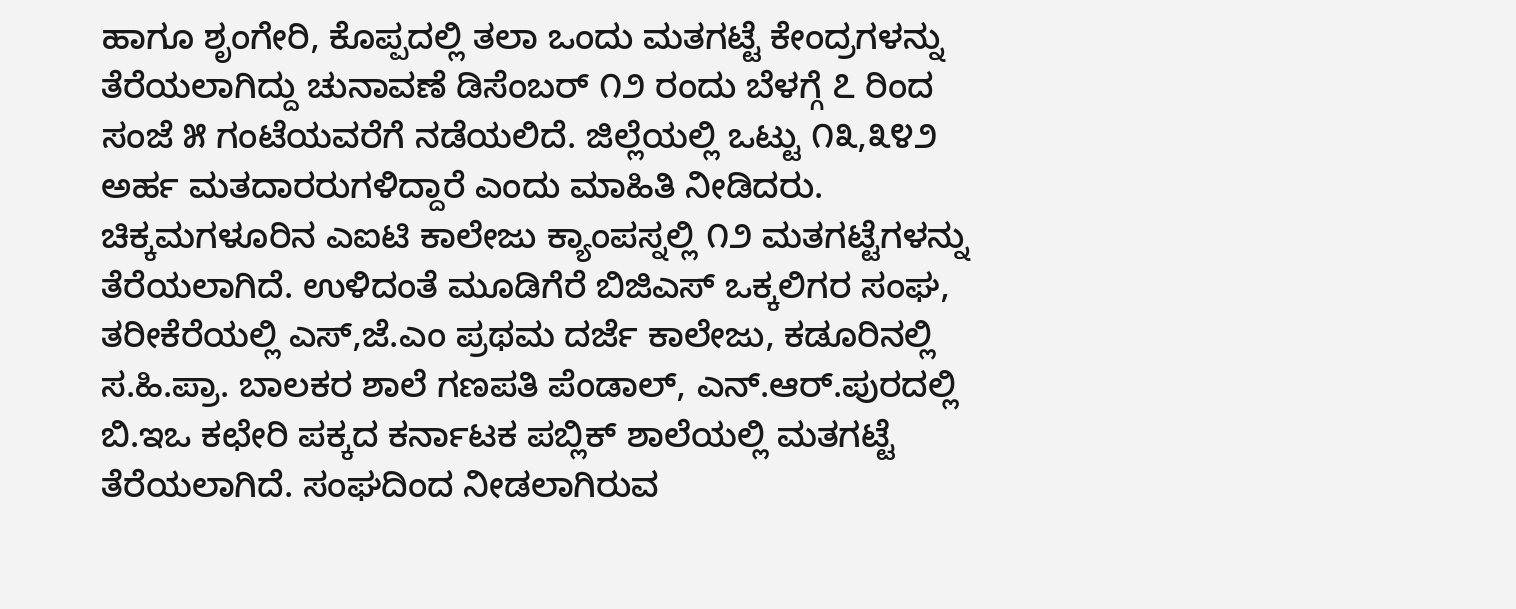ಹಾಗೂ ಶೃಂಗೇರಿ, ಕೊಪ್ಪದಲ್ಲಿ ತಲಾ ಒಂದು ಮತಗಟ್ಟೆ ಕೇಂದ್ರಗಳನ್ನು ತೆರೆಯಲಾಗಿದ್ದು ಚುನಾವಣೆ ಡಿಸೆಂಬರ್ ೧೨ ರಂದು ಬೆಳಗ್ಗೆ ೭ ರಿಂದ ಸಂಜೆ ೫ ಗಂಟೆಯವರೆಗೆ ನಡೆಯಲಿದೆ. ಜಿಲ್ಲೆಯಲ್ಲಿ ಒಟ್ಟು ೧೩,೩೪೨ ಅರ್ಹ ಮತದಾರರುಗಳಿದ್ದಾರೆ ಎಂದು ಮಾಹಿತಿ ನೀಡಿದರು.
ಚಿಕ್ಕಮಗಳೂರಿನ ಎಐಟಿ ಕಾಲೇಜು ಕ್ಯಾಂಪಸ್ನಲ್ಲಿ ೧೨ ಮತಗಟ್ಟೆಗಳನ್ನು ತೆರೆಯಲಾಗಿದೆ. ಉಳಿದಂತೆ ಮೂಡಿಗೆರೆ ಬಿಜಿಎಸ್ ಒಕ್ಕಲಿಗರ ಸಂಘ, ತರೀಕೆರೆಯಲ್ಲಿ ಎಸ್,ಜೆ.ಎಂ ಪ್ರಥಮ ದರ್ಜೆ ಕಾಲೇಜು, ಕಡೂರಿನಲ್ಲಿ ಸ.ಹಿ.ಪ್ರಾ. ಬಾಲಕರ ಶಾಲೆ ಗಣಪತಿ ಪೆಂಡಾಲ್, ಎನ್.ಆರ್.ಪುರದಲ್ಲಿ ಬಿ.ಇಒ ಕಛೇರಿ ಪಕ್ಕದ ಕರ್ನಾಟಕ ಪಬ್ಲಿಕ್ ಶಾಲೆಯಲ್ಲಿ ಮತಗಟ್ಟೆ ತೆರೆಯಲಾಗಿದೆ. ಸಂಘದಿಂದ ನೀಡಲಾಗಿರುವ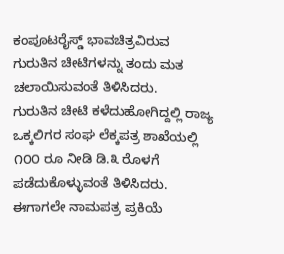ಕಂಪೂಟರೈಸ್ಡ್ ಭಾವಚಿತ್ರವಿರುವ ಗುರುತಿನ ಚೀಟಿಗಳನ್ನು ತಂದು ಮತ ಚಲಾಯಿಸುವಂತೆ ತಿಳಿಸಿದರು.
ಗುರುತಿನ ಚೀಟಿ ಕಳೆದುಹೋಗಿದ್ದಲ್ಲಿ ರಾಜ್ಯ ಒಕ್ಕಲಿಗರ ಸಂಘ ಲೆಕ್ಕಪತ್ರ ಶಾಖೆಯಲ್ಲಿ ೧೦೦ ರೂ ನೀಡಿ ಡಿ.೩ ರೊಳಗೆ ಪಡೆದುಕೊಳ್ಳುವಂತೆ ತಿಳಿಸಿದರು. ಈಗಾಗಲೇ ನಾಮಪತ್ರ ಪ್ರಕಿಯೆ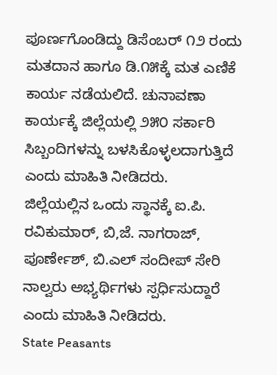ಪೂರ್ಣಗೊಂಡಿದ್ದು ಡಿಸೆಂಬರ್ ೧೨ ರಂದು ಮತದಾನ ಹಾಗೂ ಡಿ.೧೫ಕ್ಕೆ ಮತ ಎಣಿಕೆ ಕಾರ್ಯ ನಡೆಯಲಿದೆ. ಚುನಾವಣಾ ಕಾರ್ಯಕ್ಕೆ ಜಿಲ್ಲೆಯಲ್ಲಿ ೨೫೦ ಸರ್ಕಾರಿ ಸಿಬ್ಬಂದಿಗಳನ್ನು ಬಳಸಿಕೊಳ್ಳಲದಾಗುತ್ತಿದೆ ಎಂದು ಮಾಹಿತಿ ನೀಡಿದರು.
ಜಿಲ್ಲೆಯಲ್ಲಿನ ಒಂದು ಸ್ಥಾನಕ್ಕೆ ಐ.ಪಿ. ರವಿಕುಮಾರ್, ಬಿ,ಜೆ. ನಾಗರಾಜ್, ಪೂರ್ಣೇಶ್, ಬಿ.ಎಲ್ ಸಂದೀಪ್ ಸೇರಿ ನಾಲ್ವರು ಅಭ್ಯರ್ಥಿಗಳು ಸ್ಪರ್ಧಿಸುದ್ದಾರೆ ಎಂದು ಮಾಹಿತಿ ನೀಡಿದರು.
State Peasants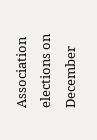Association elections on December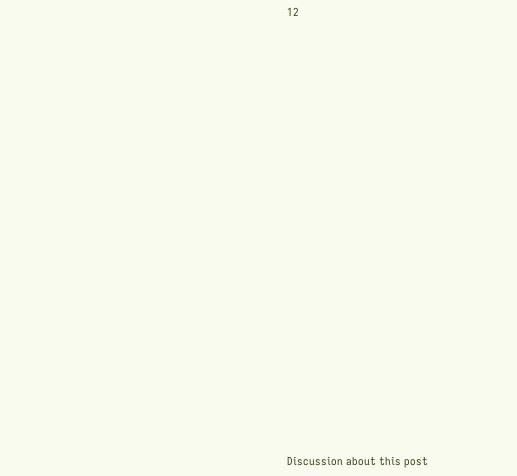12

























Discussion about this post